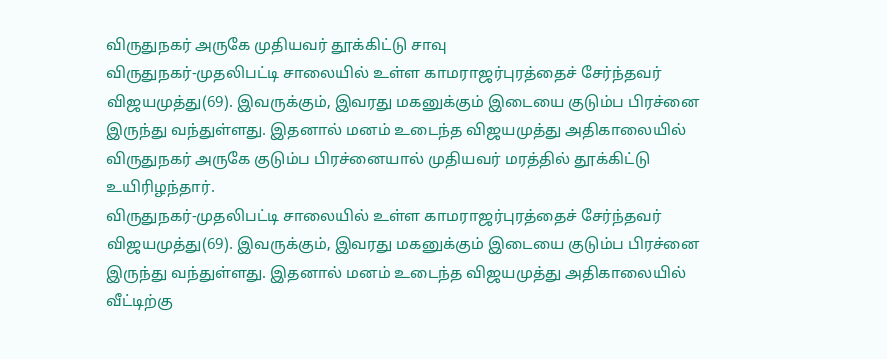விருதுநகர் அருகே முதியவர் தூக்கிட்டு சாவு
விருதுநகர்-முதலிபட்டி சாலையில் உள்ள காமராஜர்புரத்தைச் சேர்ந்தவர் விஜயமுத்து(69). இவருக்கும், இவரது மகனுக்கும் இடையை குடும்ப பிரச்னை இருந்து வந்துள்ளது. இதனால் மனம் உடைந்த விஜயமுத்து அதிகாலையில்
விருதுநகர் அருகே குடும்ப பிரச்னையால் முதியவர் மரத்தில் தூக்கிட்டு உயிரிழந்தார்.
விருதுநகர்-முதலிபட்டி சாலையில் உள்ள காமராஜர்புரத்தைச் சேர்ந்தவர் விஜயமுத்து(69). இவருக்கும், இவரது மகனுக்கும் இடையை குடும்ப பிரச்னை இருந்து வந்துள்ளது. இதனால் மனம் உடைந்த விஜயமுத்து அதிகாலையில் வீட்டிற்கு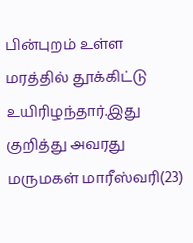பின்புறம் உள்ள மரத்தில் தூக்கிட்டு உயிரிழந்தார்.இது குறித்து அவரது மருமகள் மாரீஸ்வரி(23)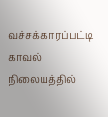வச்சக்காரப்பட்டி காவல் நிலையத்தில்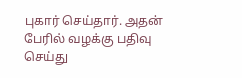புகார் செய்தார். அதன் பேரில் வழக்கு பதிவு செய்து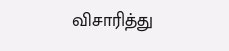விசாரித்து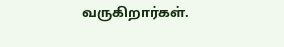வருகிறார்கள்.